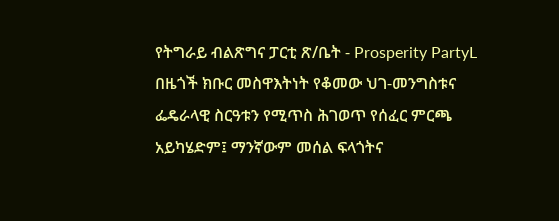የትግራይ ብልጽግና ፓርቲ ጽ/ቤት - Prosperity PartyL
በዜጎች ክቡር መስዋእትነት የቆመው ህገ-መንግስቱና ፌዴራላዊ ስርዓቱን የሚጥስ ሕገወጥ የሰፈር ምርጫ አይካሄድም፤ ማንኛውም መሰል ፍላጎትና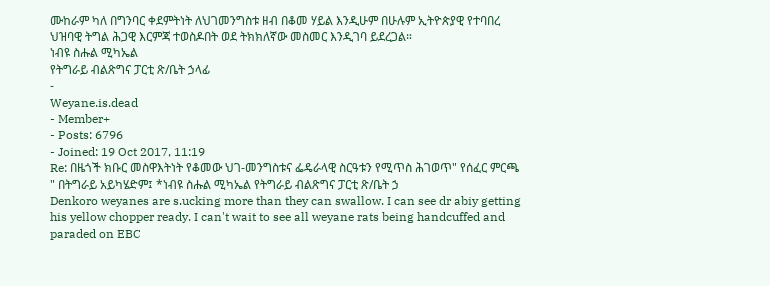ሙከራም ካለ በግንባር ቀደምትነት ለህገመንግስቱ ዘብ በቆመ ሃይል እንዲሁም በሁሉም ኢትዮጵያዊ የተባበረ ህዝባዊ ትግል ሕጋዊ እርምጃ ተወስዶበት ወደ ትክክለኛው መስመር እንዲገባ ይደረጋል።
ነብዩ ስሑል ሚካኤል
የትግራይ ብልጽግና ፓርቲ ጽ/ቤት ኃላፊ
-
Weyane.is.dead
- Member+
- Posts: 6796
- Joined: 19 Oct 2017, 11:19
Re: በዜጎች ክቡር መስዋእትነት የቆመው ህገ-መንግስቱና ፌዴራላዊ ስርዓቱን የሚጥስ ሕገወጥ" የሰፈር ምርጫ " በትግራይ አይካሄድም፤ *ነብዩ ስሑል ሚካኤል የትግራይ ብልጽግና ፓርቲ ጽ/ቤት ኃ
Denkoro weyanes are s.ucking more than they can swallow. I can see dr abiy getting his yellow chopper ready. I can't wait to see all weyane rats being handcuffed and paraded on EBC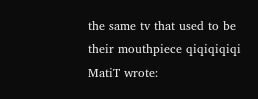the same tv that used to be their mouthpiece qiqiqiqiqi
MatiT wrote: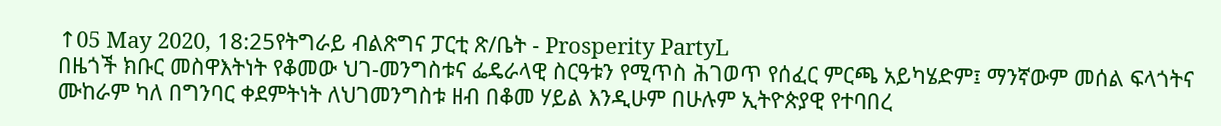↑05 May 2020, 18:25የትግራይ ብልጽግና ፓርቲ ጽ/ቤት - Prosperity PartyL
በዜጎች ክቡር መስዋእትነት የቆመው ህገ-መንግስቱና ፌዴራላዊ ስርዓቱን የሚጥስ ሕገወጥ የሰፈር ምርጫ አይካሄድም፤ ማንኛውም መሰል ፍላጎትና ሙከራም ካለ በግንባር ቀደምትነት ለህገመንግስቱ ዘብ በቆመ ሃይል እንዲሁም በሁሉም ኢትዮጵያዊ የተባበረ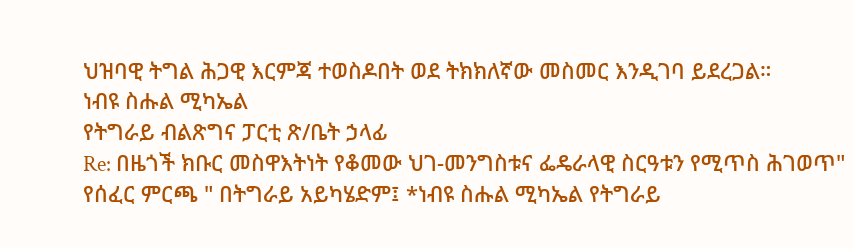ህዝባዊ ትግል ሕጋዊ እርምጃ ተወስዶበት ወደ ትክክለኛው መስመር እንዲገባ ይደረጋል።
ነብዩ ስሑል ሚካኤል
የትግራይ ብልጽግና ፓርቲ ጽ/ቤት ኃላፊ
Re: በዜጎች ክቡር መስዋእትነት የቆመው ህገ-መንግስቱና ፌዴራላዊ ስርዓቱን የሚጥስ ሕገወጥ" የሰፈር ምርጫ " በትግራይ አይካሄድም፤ *ነብዩ ስሑል ሚካኤል የትግራይ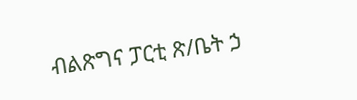ብልጽግና ፓርቲ ጽ/ቤት ኃ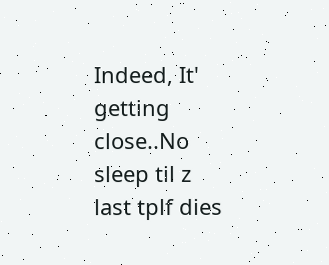Indeed, It' getting close..No sleep til z last tplf dies